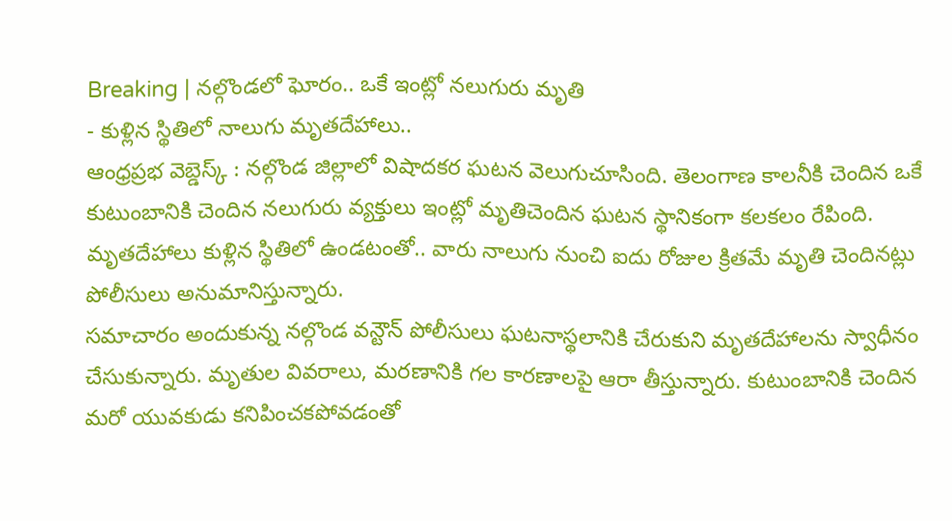Breaking | నల్గొండలో ఘోరం.. ఒకే ఇంట్లో నలుగురు మృతి
- కుళ్లిన స్థితిలో నాలుగు మృతదేహాలు..
ఆంధ్రప్రభ వెబ్డెస్క్ : నల్గొండ జిల్లాలో విషాదకర ఘటన వెలుగుచూసింది. తెలంగాణ కాలనీకి చెందిన ఒకే కుటుంబానికి చెందిన నలుగురు వ్యక్తులు ఇంట్లో మృతిచెందిన ఘటన స్థానికంగా కలకలం రేపింది. మృతదేహాలు కుళ్లిన స్థితిలో ఉండటంతో.. వారు నాలుగు నుంచి ఐదు రోజుల క్రితమే మృతి చెందినట్లు పోలీసులు అనుమానిస్తున్నారు.
సమాచారం అందుకున్న నల్గొండ వన్టౌన్ పోలీసులు ఘటనాస్థలానికి చేరుకుని మృతదేహాలను స్వాధీనం చేసుకున్నారు. మృతుల వివరాలు, మరణానికి గల కారణాలపై ఆరా తీస్తున్నారు. కుటుంబానికి చెందిన మరో యువకుడు కనిపించకపోవడంతో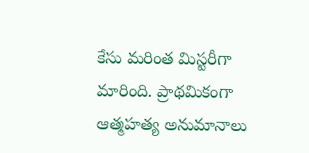కేసు మరింత మిస్టరీగా మారింది. ప్రాథమికంగా ఆత్మహత్య అనుమానాలు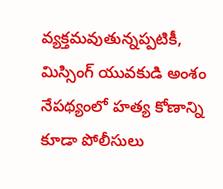వ్యక్తమవుతున్నప్పటికీ, మిస్సింగ్ యువకుడి అంశం నేపథ్యంలో హత్య కోణాన్ని కూడా పోలీసులు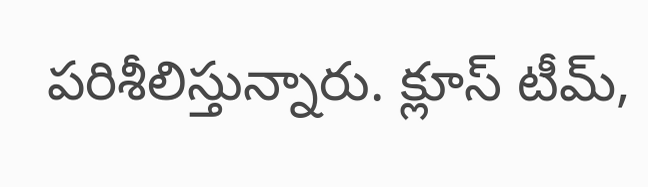పరిశీలిస్తున్నారు. క్లూస్ టీమ్,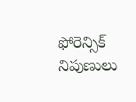ఫోరెన్సిక్ నిపుణులు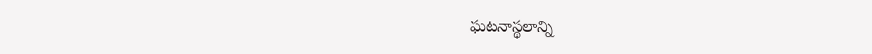ఘటనాస్థలాన్ని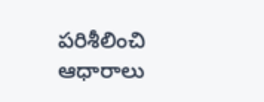పరిశీలించి ఆధారాలు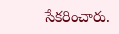సేకరించారు.